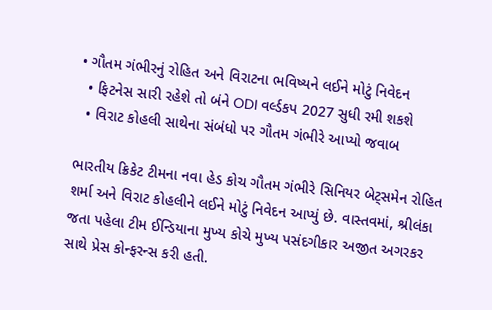• ગૌતમ ગંભીરનું રોહિત અને વિરાટના ભવિષ્યને લઈને મોટું નિવેદન
  • ફિટનેસ સારી રહેશે તો બંને ODI વર્લ્ડકપ 2027 સુધી રમી શકશે
  • વિરાટ કોહલી સાથેના સંબંધો પર ગૌતમ ગંભીરે આપ્યો જવાબ

ભારતીય ક્રિકેટ ટીમના નવા હેડ કોચ ગૌતમ ગંભીરે સિનિયર બેટ્સમેન રોહિત શર્મા અને વિરાટ કોહલીને લઈને મોટું નિવેદન આપ્યું છે. વાસ્તવમાં, શ્રીલંકા જતા પહેલા ટીમ ઈન્ડિયાના મુખ્ય કોચે મુખ્ય પસંદગીકાર અજીત અગરકર સાથે પ્રેસ કોન્ફરન્સ કરી હતી.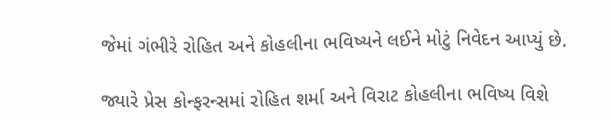જેમાં ગંભીરે રોહિત અને કોહલીના ભવિષ્યને લઈને મોટું નિવેદન આપ્યું છે.

જ્યારે પ્રેસ કોન્ફરન્સમાં રોહિત શર્મા અને વિરાટ કોહલીના ભવિષ્ય વિશે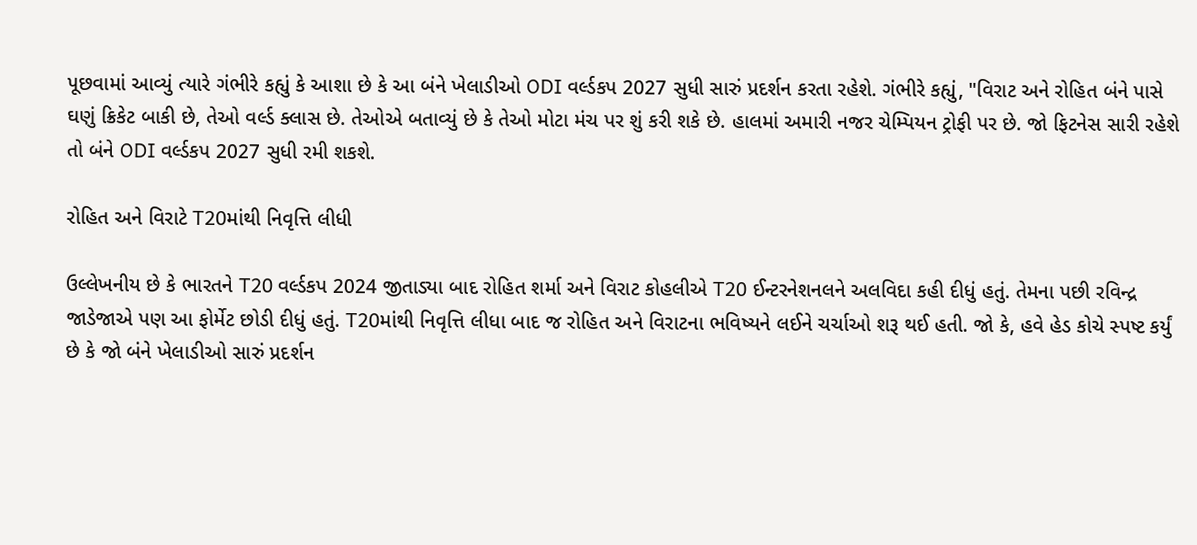પૂછવામાં આવ્યું ત્યારે ગંભીરે કહ્યું કે આશા છે કે આ બંને ખેલાડીઓ ODI વર્લ્ડકપ 2027 સુધી સારું પ્રદર્શન કરતા રહેશે. ગંભીરે કહ્યું, "વિરાટ અને રોહિત બંને પાસે ઘણું ક્રિકેટ બાકી છે, તેઓ વર્લ્ડ ક્લાસ છે. તેઓએ બતાવ્યું છે કે તેઓ મોટા મંચ પર શું કરી શકે છે. હાલમાં અમારી નજર ચેમ્પિયન ટ્રોફી પર છે. જો ફિટનેસ સારી રહેશે તો બંને ODI વર્લ્ડકપ 2027 સુધી રમી શકશે.

રોહિત અને વિરાટે T20માંથી નિવૃત્તિ લીધી

ઉલ્લેખનીય છે કે ભારતને T20 વર્લ્ડકપ 2024 જીતાડ્યા બાદ રોહિત શર્મા અને વિરાટ કોહલીએ T20 ઈન્ટરનેશનલને અલવિદા કહી દીધું હતું. તેમના પછી રવિન્દ્ર જાડેજાએ પણ આ ફોર્મેટ છોડી દીધું હતું. T20માંથી નિવૃત્તિ લીધા બાદ જ રોહિત અને વિરાટના ભવિષ્યને લઈને ચર્ચાઓ શરૂ થઈ હતી. જો કે, હવે હેડ કોચે સ્પષ્ટ કર્યું છે કે જો બંને ખેલાડીઓ સારું પ્રદર્શન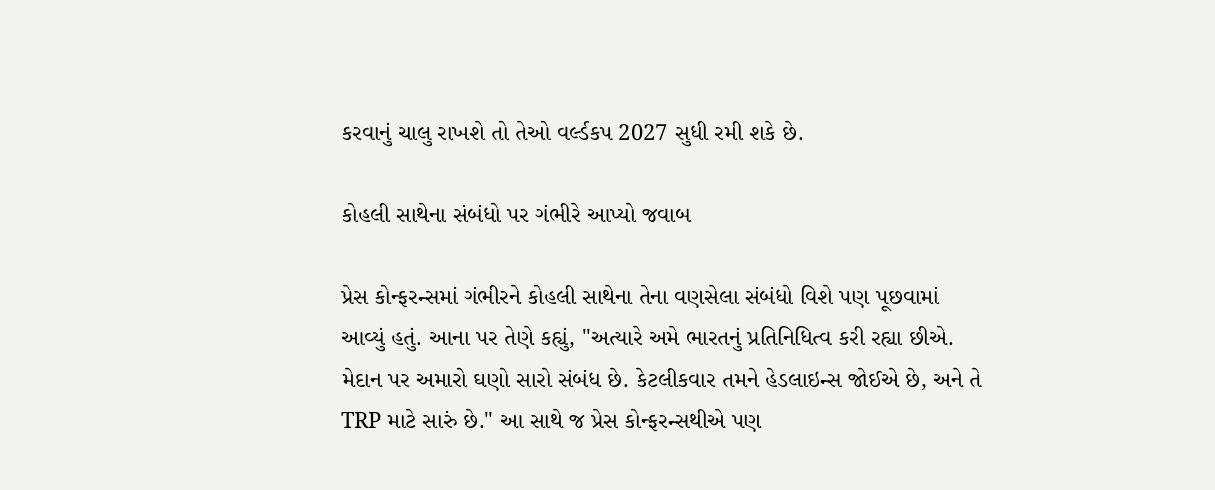કરવાનું ચાલુ રાખશે તો તેઓ વર્લ્ડકપ 2027 સુધી રમી શકે છે.

કોહલી સાથેના સંબંધો પર ગંભીરે આપ્યો જવાબ

પ્રેસ કોન્ફરન્સમાં ગંભીરને કોહલી સાથેના તેના વણસેલા સંબંધો વિશે પણ પૂછવામાં આવ્યું હતું. આના પર તેણે કહ્યું, "અત્યારે અમે ભારતનું પ્રતિનિધિત્વ કરી રહ્યા છીએ. મેદાન પર અમારો ઘણો સારો સંબંધ છે. કેટલીકવાર તમને હેડલાઇન્સ જોઈએ છે, અને તે TRP માટે સારું છે." આ સાથે જ પ્રેસ કોન્ફરન્સથીએ પણ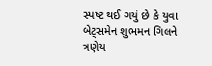સ્પષ્ટ થઈ ગયું છે કે યુવા બેટ્સમેન શુભમન ગિલને ત્રણેય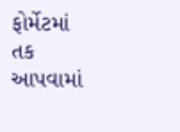ફોર્મેટમાં તક આપવામાં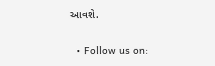આવશે.

  • Follow us on: